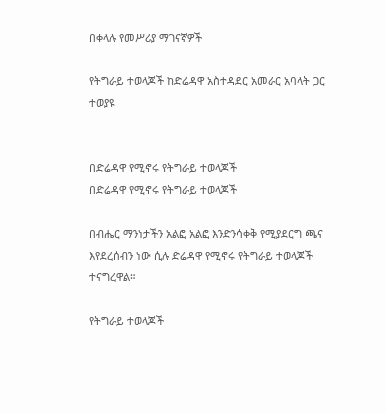በቀላሉ የመሥሪያ ማገናኛዎች

የትግራይ ተወላጆች ከድሬዳዋ አስተዳደር አመራር አባላት ጋር ተወያዩ


በድሬዳዋ የሚኖሩ የትግራይ ተወላጆች
በድሬዳዋ የሚኖሩ የትግራይ ተወላጆች

በብሔር ማንነታችን አልፎ አልፎ እንድንሳቀቅ የሚያደርግ ጫና እየደረሰብን ነው ሲሉ ድሬዳዋ የሚኖሩ የትግራይ ተወላጆች ተናግረዋል።

የትግራይ ተወላጆች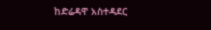ከድሬዳዋ አስተዳደር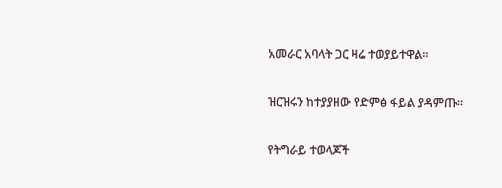አመራር አባላት ጋር ዛሬ ተወያይተዋል።

ዝርዝሩን ከተያያዘው የድምፅ ፋይል ያዳምጡ።

የትግራይ ተወላጆች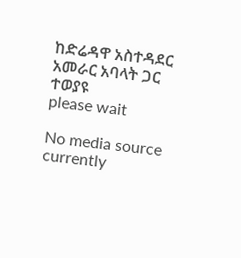ከድሬዳዋ አስተዳደር አመራር አባላት ጋር ተወያዩ
please wait

No media source currently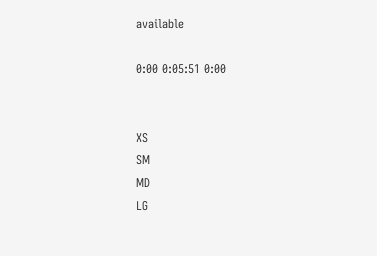available

0:00 0:05:51 0:00


XS
SM
MD
LG